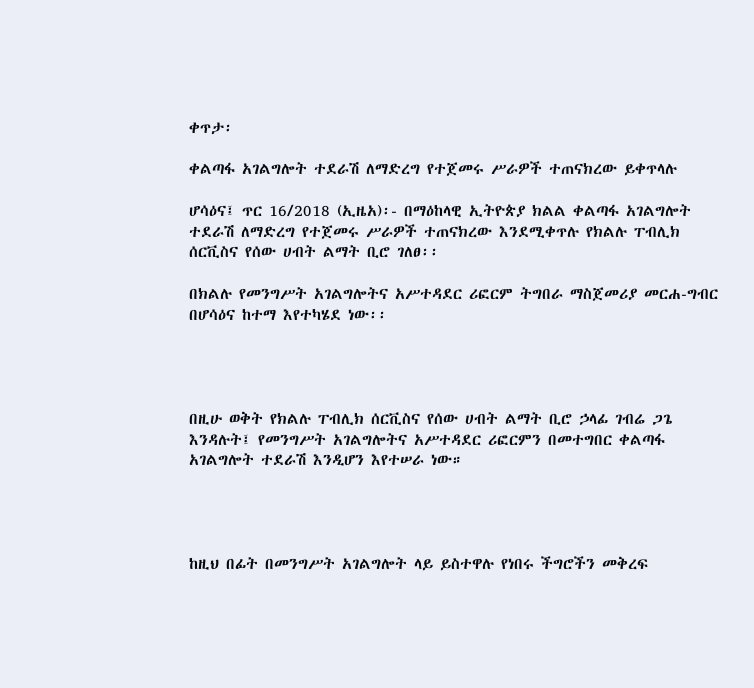ቀጥታ፡

ቀልጣፋ አገልግሎት ተደራሽ ለማድረግ የተጀመሩ ሥራዎች ተጠናክረው ይቀጥላሉ

ሆሳዕና፤ ጥር 16/2018 (ኢዜአ)፡- በማዕከላዊ ኢትዮጵያ ክልል ቀልጣፋ አገልግሎት ተደራሽ ለማድረግ የተጀመሩ ሥራዎች ተጠናክረው እንደሚቀጥሉ የክልሉ ፐብሊክ ሰርቪስና የሰው ሀብት ልማት ቢሮ ገለፀ፡፡

በክልሉ የመንግሥት አገልግሎትና አሥተዳደር ሪፎርም ትግበራ ማስጀመሪያ መርሐ-ግብር በሆሳዕና ከተማ እየተካሄደ ነው፡፡




በዚሁ ወቅት የክልሉ ፐብሊክ ሰርቪስና የሰው ሀብት ልማት ቢሮ ኃላፊ ገብሬ ጋጌ እንዳሉት፤ የመንግሥት አገልግሎትና አሥተዳደር ሪፎርምን በመተግበር ቀልጣፋ አገልግሎት ተደራሽ እንዲሆን እየተሠራ ነው።




ከዚህ በፊት በመንግሥት አገልግሎት ላይ ይስተዋሉ የነበሩ ችግሮችን መቅረፍ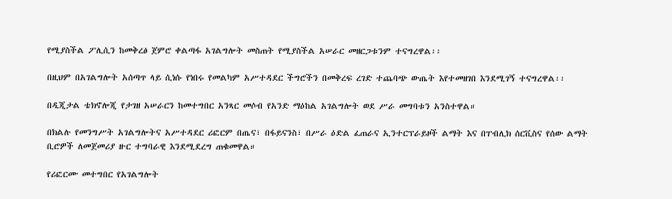የሚያስችል ፖሊሲን ከመቅረፅ ጀምሮ ቀልጣፋ አገልግሎት መስጠት የሚያስችል አሠራር መዘርጋቱንም ተናግረዋል፡፡

በዚህም በአገልግሎት አሰጣጥ ላይ ሲነሱ የነበሩ የመልካም አሥተዳደር ችግሮችን በመቅረፍ ረገድ ተጨባጭ ውጤት እየተመዘገበ እንደሚገኝ ተናግረዋል፡፡

በዲጂታል ቴክኖሎጂ የታገዘ አሠራርን ከመተግበር አንጻር መሶብ የአንድ ማዕከል አገልግሎት ወደ ሥራ መግባቱን አንስተዋል።

በክልሉ የመንግሥት አገልግሎትና አሥተዳደር ሪፎርም በጤና፣ በፋይናንስ፣ በሥራ ዕድል ፈጠራና ኢንተርፕራይዞች ልማት እና በፐብሊክ ሰርቪስና የሰው ልማት ቢሮዎች ለመጀመሪያ ዙር ተግባራዊ እንደሚደረግ ጠቁመዋል።

የሪፎርሙ መተግበር የአገልግሎት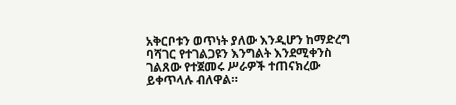አቅርቦቱን ወጥነት ያለው እንዲሆን ከማድረግ ባሻገር የተገልጋዩን እንግልት እንደሚቀንስ ገልጸው የተጀመሩ ሥራዎች ተጠናክረው ይቀጥላሉ ብለዋል።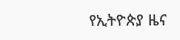የኢትዮጵያ ዜና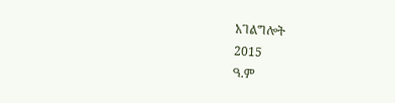አገልግሎት
2015
ዓ.ም